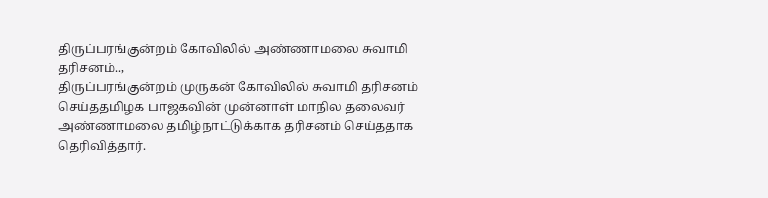திருப்பரங்குன்றம் கோவிலில் அண்ணாமலை சுவாமி தரிசனம்..,
திருப்பரங்குன்றம் முருகன் கோவிலில் சுவாமி தரிசனம் செய்ததமிழக பாஜகவின் முன்னாள் மாநில தலைவர் அண்ணாமலை தமிழ்நாட்டுக்காக தரிசனம் செய்ததாக தெரிவித்தார்.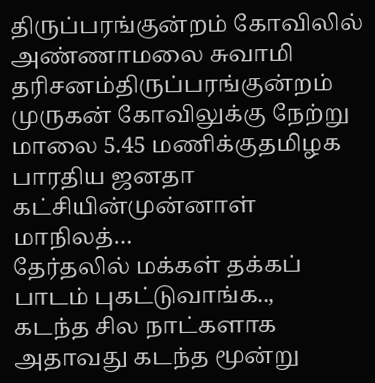திருப்பரங்குன்றம் கோவிலில் அண்ணாமலை சுவாமி தரிசனம்திருப்பரங்குன்றம் முருகன் கோவிலுக்கு நேற்று மாலை 5.45 மணிக்குதமிழக பாரதிய ஜனதா கட்சியின்முன்னாள் மாநிலத்…
தேர்தலில் மக்கள் தக்கப் பாடம் புகட்டுவாங்க..,
கடந்த சில நாட்களாக அதாவது கடந்த மூன்று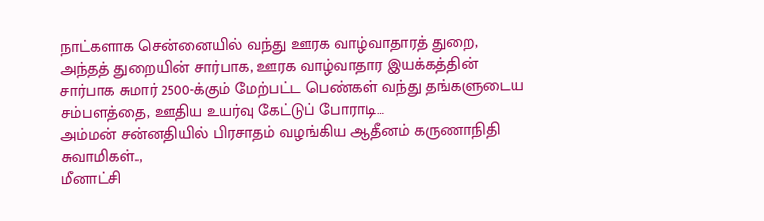நாட்களாக சென்னையில் வந்து ஊரக வாழ்வாதாரத் துறை, அந்தத் துறையின் சார்பாக, ஊரக வாழ்வாதார இயக்கத்தின் சார்பாக சுமார் 2500-க்கும் மேற்பட்ட பெண்கள் வந்து தங்களுடைய சம்பளத்தை, ஊதிய உயர்வு கேட்டுப் போராடி…
அம்மன் சன்னதியில் பிரசாதம் வழங்கிய ஆதீனம் கருணாநிதி சுவாமிகள்..,
மீனாட்சி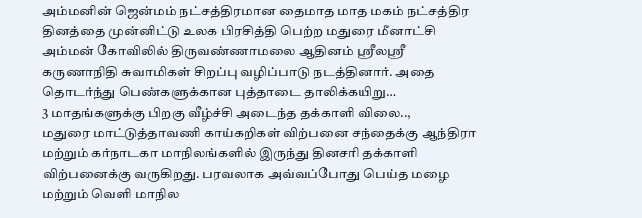அம்மனின் ஜென்மம் நட்சத்திரமான தைமாத மாத மகம் நட்சத்திர தினத்தை முன்னிட்டு உலக பிரசித்தி பெற்ற மதுரை மீனாட்சி அம்மன் கோவிலில் திருவண்ணாமலை ஆதினம் ஸ்ரீலஸ்ரீ கருணாநிதி சுவாமிகள் சிறப்பு வழிப்பாடு நடத்தினார். அதை தொடர்ந்து பெண்களுக்கான புத்தாடை தாலிக்கயிறு…
3 மாதங்களுக்கு பிறகு வீழ்ச்சி அடைந்த தக்காளி விலை..,
மதுரை மாட்டுத்தாவணி காய்கறிகள் விற்பனை சந்தைக்கு ஆந்திரா மற்றும் கர்நாடகா மாநிலங்களில் இருந்து தினசரி தக்காளி விற்பனைக்கு வருகிறது. பரவலாக அவ்வப்போது பெய்த மழை மற்றும் வெளி மாநில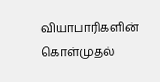வியாபாரிகளின் கொள்முதல்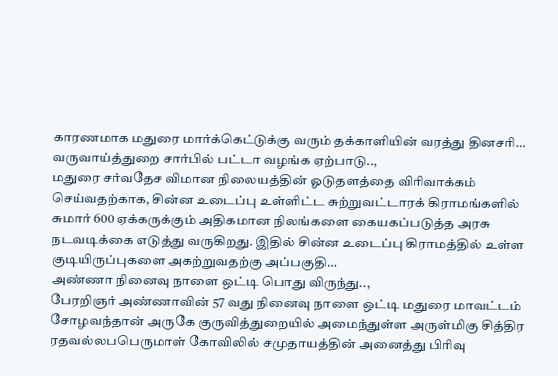காரணமாக மதுரை மார்க்கெட்டுக்கு வரும் தக்காளியின் வரத்து தினசரி…
வருவாய்த்துறை சார்பில் பட்டா வழங்க ஏற்பாடு..,
மதுரை சர்வதேச விமான நிலையத்தின் ஓடுதளத்தை விரிவாக்கம் செய்வதற்காக, சின்ன உடைப்பு உள்ளிட்ட சுற்றுவட்டாரக் கிராமங்களில் சுமார் 600 ஏக்கருக்கும் அதிகமான நிலங்களை கையகப்படுத்த அரசு நடவடிக்கை எடுத்து வருகிறது. இதில் சின்ன உடைப்பு கிராமத்தில் உள்ள குடியிருப்புகளை அகற்றுவதற்கு அப்பகுதி…
அண்ணா நினைவு நாளை ஒட்டி பொது விருந்து..,
பேரறிஞர் அண்ணாவின் 57 வது நினைவு நாளை ஒட்டி மதுரை மாவட்டம் சோழவந்தான் அருகே குருவித்துறையில் அமைந்துள்ள அருள்மிகு சித்திர ரதவல்லபபெருமாள் கோவிலில் சமுதாயத்தின் அனைத்து பிரிவு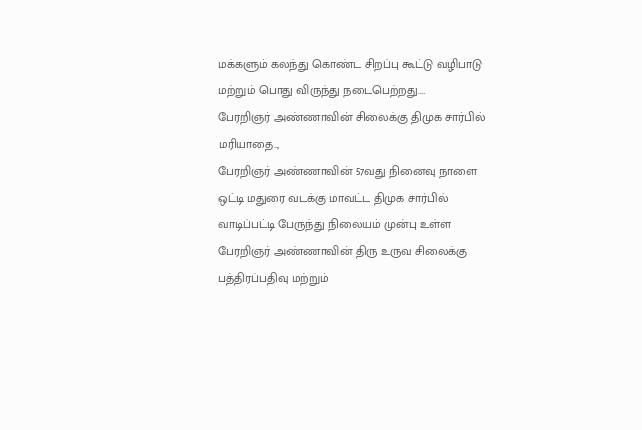மக்களும் கலந்து கொண்ட சிறப்பு கூட்டு வழிபாடு மற்றும் பொது விருந்து நடைபெற்றது.…
பேரறிஞர் அண்ணாவின் சிலைக்கு திமுக சார்பில் மரியாதை..,
பேரறிஞர் அண்ணாவின் 57வது நினைவு நாளை ஒட்டி மதுரை வடக்கு மாவட்ட திமுக சார்பில் வாடிப்பட்டி பேருந்து நிலையம் முன்பு உள்ள பேரறிஞர் அண்ணாவின் திரு உருவ சிலைக்கு பத்திரப்பதிவு மற்றும்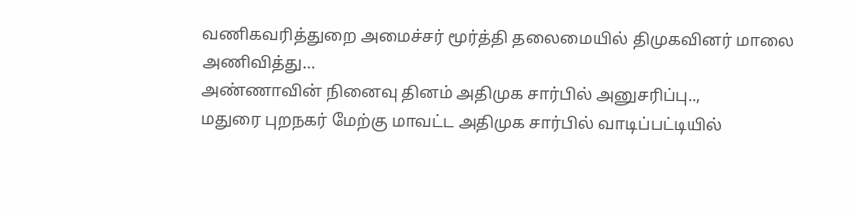வணிகவரித்துறை அமைச்சர் மூர்த்தி தலைமையில் திமுகவினர் மாலை அணிவித்து…
அண்ணாவின் நினைவு தினம் அதிமுக சார்பில் அனுசரிப்பு..,
மதுரை புறநகர் மேற்கு மாவட்ட அதிமுக சார்பில் வாடிப்பட்டியில்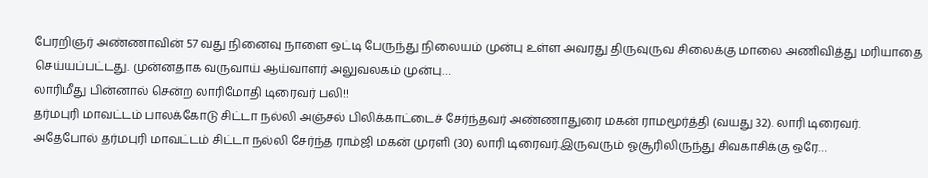பேரறிஞர் அண்ணாவின் 57 வது நினைவு நாளை ஒட்டி பேருந்து நிலையம் முன்பு உள்ள அவரது திருவுருவ சிலைக்கு மாலை அணிவித்து மரியாதை செய்யப்பட்டது. முன்னதாக வருவாய் ஆய்வாளர் அலுவலகம் முன்பு…
லாரிமீது பின்னால் சென்ற லாரிமோதி டிரைவர் பலி!!
தர்மபுரி மாவட்டம் பாலக்கோடு சிட்டா நல்லி அஞ்சல் பிலிக்காட்டைச் சேர்ந்தவர் அண்ணாதுரை மகன் ராமமூர்த்தி (வயது 32). லாரி டிரைவர். அதேபோல் தர்மபுரி மாவட்டம் சிட்டா நல்லி சேர்ந்த ராம்ஜி மகன் முரளி (30) லாரி டிரைவர்.இருவரும் ஓசூரிலிருந்து சிவகாசிக்கு ஒரே…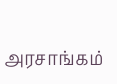அரசாங்கம்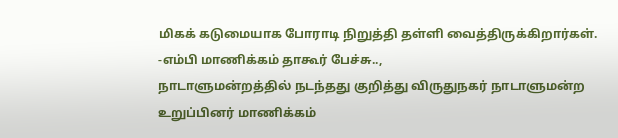மிகக் கடுமையாக போராடி நிறுத்தி தள்ளி வைத்திருக்கிறார்கள். -எம்பி மாணிக்கம் தாகூர் பேச்சு..,
நாடாளுமன்றத்தில் நடந்தது குறித்து விருதுநகர் நாடாளுமன்ற உறுப்பினர் மாணிக்கம்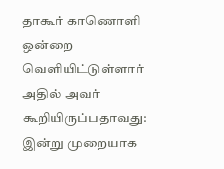தாகூர் காணொளி ஒன்றை வெளியிட்டுள்ளார் அதில் அவர் கூறியிருப்பதாவது: இன்று முறையாக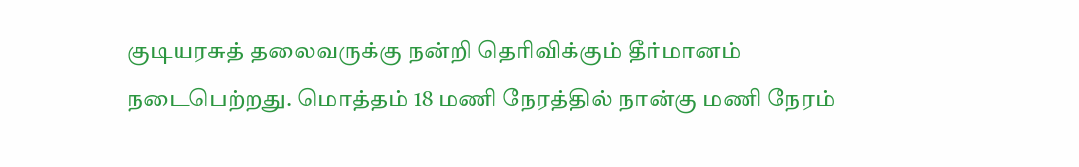குடியரசுத் தலைவருக்கு நன்றி தெரிவிக்கும் தீர்மானம் நடைபெற்றது. மொத்தம் 18 மணி நேரத்தில் நான்கு மணி நேரம்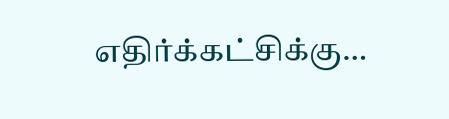எதிர்க்கட்சிக்கு…